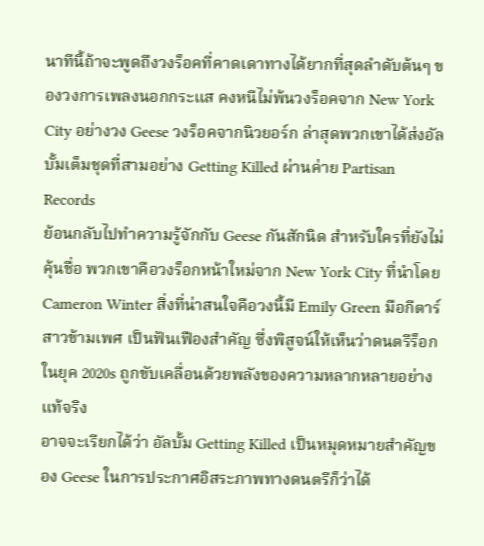นาทีนี้ถ้าจะพูดถึงวงร็อคที่คาดเดาทางได้ยากที่สุดลำดับต้นๆ ของวงการเพลงนอกกระแส คงหนีไม่พ้นวงร็อคจาก New York City อย่างวง Geese วงร็อคจากนิวยอร์ก ล่าสุดพวกเขาได้ส่งอัลบั้มเต็มชุดที่สามอย่าง Getting Killed ผ่านค่าย Partisan Records
ย้อนกลับไปทำความรู้จักกับ Geese กันสักนิด สำหรับใครที่ยังไม่คุ้นชื่อ พวกเขาคือวงร็อกหน้าใหม่จาก New York City ที่นำโดย Cameron Winter สิ่งที่น่าสนใจคือวงนี้มี Emily Green มือกีตาร์สาวข้ามเพศ เป็นฟันเฟืองสำคัญ ซึ่งพิสูจน์ให้เห็นว่าดนตรีร็อกในยุค 2020s ถูกขับเคลื่อนด้วยพลังของความหลากหลายอย่างแท้จริง
อาจจะเรียกได้ว่า อัลบั้ม Getting Killed เป็นหมุดหมายสำคัญของ Geese ในการประกาศอิสระภาพทางดนตรีก็ว่าได้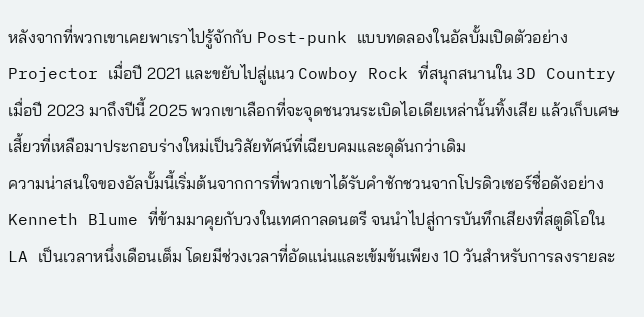หลังจากที่พวกเขาเคยพาเราไปรู้จักกับ Post-punk แบบทดลองในอัลบั้มเปิดตัวอย่าง Projector เมื่อปี 2021 และขยับไปสู่แนว Cowboy Rock ที่สนุกสนานใน 3D Country เมื่อปี 2023 มาถึงปีนี้ 2025 พวกเขาเลือกที่จะจุดชนวนระเบิดไอเดียเหล่านั้นทิ้งเสีย แล้วเก็บเศษเสี้ยวที่เหลือมาประกอบร่างใหม่เป็นวิสัยทัศน์ที่เฉียบคมและดุดันกว่าเดิม
ความน่าสนใจของอัลบั้มนี้เริ่มต้นจากการที่พวกเขาได้รับคำชักชวนจากโปรดิวเซอร์ชื่อดังอย่าง Kenneth Blume ที่ข้ามมาคุยกับวงในเทศกาลดนตรี จนนำไปสู่การบันทึกเสียงที่สตูดิโอใน LA เป็นเวลาหนึ่งเดือนเต็ม โดยมีช่วงเวลาที่อัดแน่นและเข้มข้นเพียง 10 วันสำหรับการลงรายละ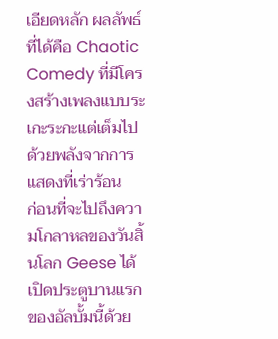เอียดหลัก ผลลัพธ์ที่ได้คือ Chaotic Comedy ที่มีโครงสร้างเพลงแบบระเกะระกะแต่เต็มไปด้วยพลังจากการแสดงที่เร่าร้อน
ก่อนที่จะไปถึงความโกลาหลของวันสิ้นโลก Geese ได้เปิดประตูบานแรกของอัลบั้มนี้ด้วย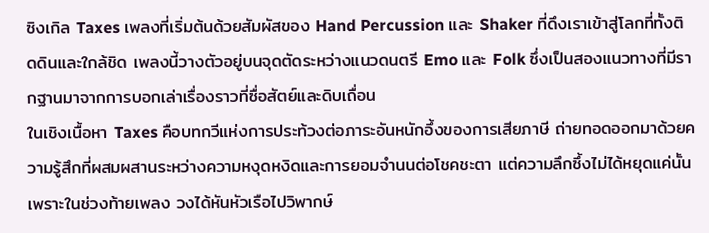ซิงเกิล Taxes เพลงที่เริ่มต้นด้วยสัมผัสของ Hand Percussion และ Shaker ที่ดึงเราเข้าสู่โลกที่ทั้งติดดินและใกล้ชิด เพลงนี้วางตัวอยู่บนจุดตัดระหว่างแนวดนตรี Emo และ Folk ซึ่งเป็นสองแนวทางที่มีรากฐานมาจากการบอกเล่าเรื่องราวที่ซื่อสัตย์และดิบเถื่อน
ในเชิงเนื้อหา Taxes คือบทกวีแห่งการประท้วงต่อภาระอันหนักอึ้งของการเสียภาษี ถ่ายทอดออกมาด้วยความรู้สึกที่ผสมผสานระหว่างความหงุดหงิดและการยอมจำนนต่อโชคชะตา แต่ความลึกซึ้งไม่ได้หยุดแค่นั้น เพราะในช่วงท้ายเพลง วงได้หันหัวเรือไปวิพากษ์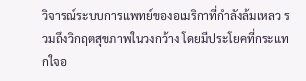วิจารณ์ระบบการแพทย์ของอเมริกาที่กำลังล้มเหลว รวมถึงวิกฤตสุขภาพในวงกว้าง โดยมีประโยคที่กระแทกใจอ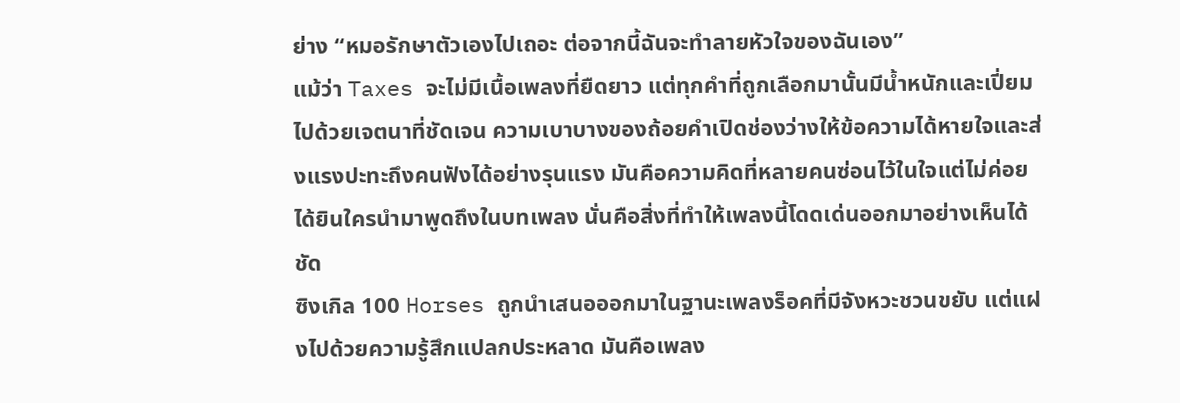ย่าง “หมอรักษาตัวเองไปเถอะ ต่อจากนี้ฉันจะทำลายหัวใจของฉันเอง”
แม้ว่า Taxes จะไม่มีเนื้อเพลงที่ยืดยาว แต่ทุกคำที่ถูกเลือกมานั้นมีน้ำหนักและเปี่ยมไปด้วยเจตนาที่ชัดเจน ความเบาบางของถ้อยคำเปิดช่องว่างให้ข้อความได้หายใจและส่งแรงปะทะถึงคนฟังได้อย่างรุนแรง มันคือความคิดที่หลายคนซ่อนไว้ในใจแต่ไม่ค่อยได้ยินใครนำมาพูดถึงในบทเพลง นั่นคือสิ่งที่ทำให้เพลงนี้โดดเด่นออกมาอย่างเห็นได้ชัด
ซิงเกิล 100 Horses ถูกนำเสนอออกมาในฐานะเพลงร็อคที่มีจังหวะชวนขยับ แต่แฝงไปด้วยความรู้สึกแปลกประหลาด มันคือเพลง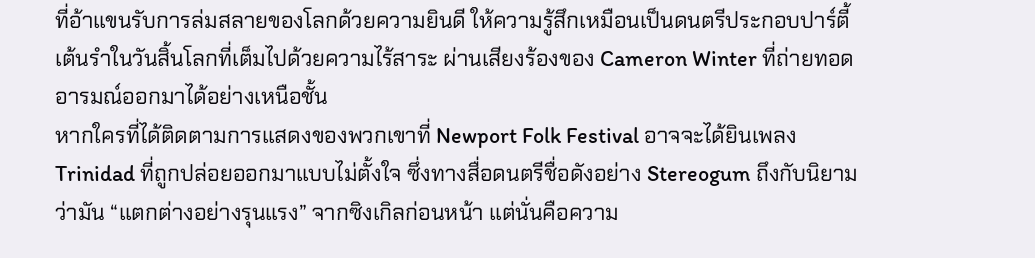ที่อ้าแขนรับการล่มสลายของโลกด้วยความยินดี ให้ความรู้สึกเหมือนเป็นดนตรีประกอบปาร์ตี้เต้นรำในวันสิ้นโลกที่เต็มไปด้วยความไร้สาระ ผ่านเสียงร้องของ Cameron Winter ที่ถ่ายทอดอารมณ์ออกมาได้อย่างเหนือชั้น
หากใครที่ได้ติดตามการแสดงของพวกเขาที่ Newport Folk Festival อาจจะได้ยินเพลง Trinidad ที่ถูกปล่อยออกมาแบบไม่ตั้งใจ ซึ่งทางสื่อดนตรีชื่อดังอย่าง Stereogum ถึงกับนิยามว่ามัน “แตกต่างอย่างรุนแรง” จากซิงเกิลก่อนหน้า แต่นั่นคือความ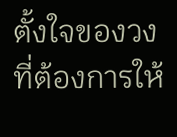ตั้งใจของวงที่ต้องการให้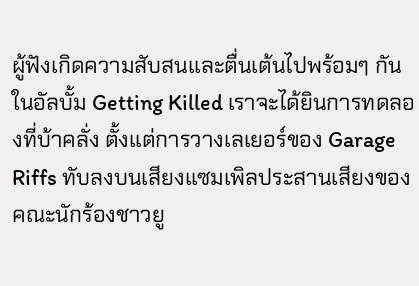ผู้ฟังเกิดความสับสนและตื่นเต้นไปพร้อมๆ กัน
ในอัลบั้ม Getting Killed เราจะได้ยินการทดลองที่บ้าคลั่ง ตั้งแต่การวางเลเยอร์ของ Garage Riffs ทับลงบนเสียงแซมเพิลประสานเสียงของคณะนักร้องชาวยู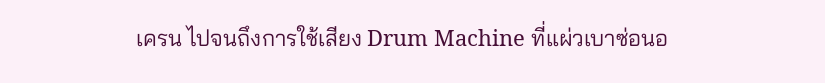เครน ไปจนถึงการใช้เสียง Drum Machine ที่แผ่วเบาซ่อนอ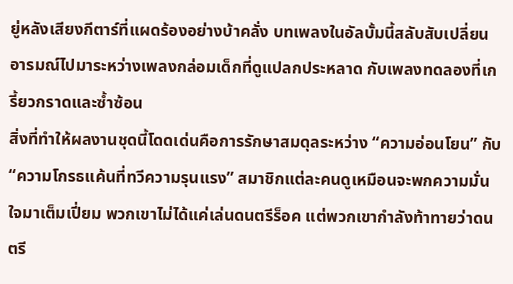ยู่หลังเสียงกีตาร์ที่แผดร้องอย่างบ้าคลั่ง บทเพลงในอัลบั้มนี้สลับสับเปลี่ยนอารมณ์ไปมาระหว่างเพลงกล่อมเด็กที่ดูแปลกประหลาด กับเพลงทดลองที่เกรี้ยวกราดและซ้ำซ้อน
สิ่งที่ทำให้ผลงานชุดนี้โดดเด่นคือการรักษาสมดุลระหว่าง “ความอ่อนโยน” กับ “ความโกรธแค้นที่ทวีความรุนแรง” สมาชิกแต่ละคนดูเหมือนจะพกความมั่นใจมาเต็มเปี่ยม พวกเขาไม่ได้แค่เล่นดนตรีร็อค แต่พวกเขากำลังท้าทายว่าดนตรี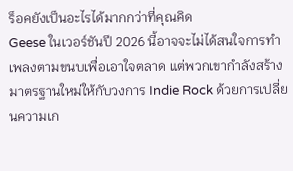ร็อคยังเป็นอะไรได้มากกว่าที่คุณคิด
Geese ในเวอร์ชันปี 2026 นี้อาจจะไม่ได้สนใจการทำเพลงตามขนบเพื่อเอาใจตลาด แต่พวกเขากำลังสร้างมาตรฐานใหม่ให้กับวงการ Indie Rock ด้วยการเปลี่ยนความเก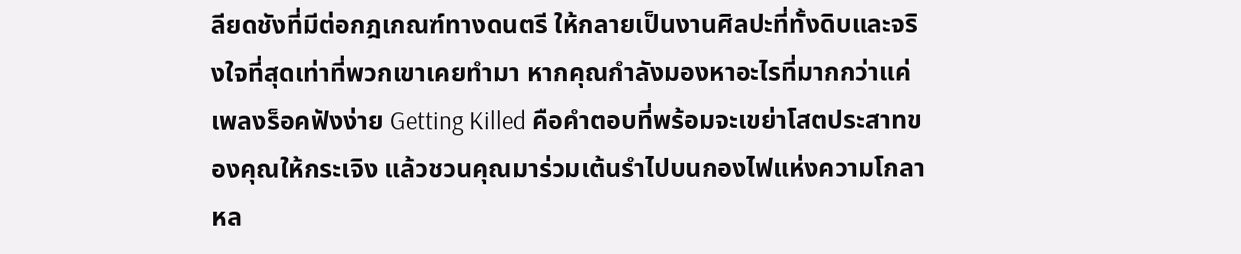ลียดชังที่มีต่อกฎเกณฑ์ทางดนตรี ให้กลายเป็นงานศิลปะที่ทั้งดิบและจริงใจที่สุดเท่าที่พวกเขาเคยทำมา หากคุณกำลังมองหาอะไรที่มากกว่าแค่เพลงร็อคฟังง่าย Getting Killed คือคำตอบที่พร้อมจะเขย่าโสตประสาทของคุณให้กระเจิง แล้วชวนคุณมาร่วมเต้นรำไปบนกองไฟแห่งความโกลาหล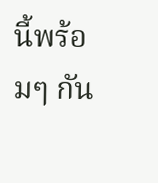นี้พร้อมๆ กัน